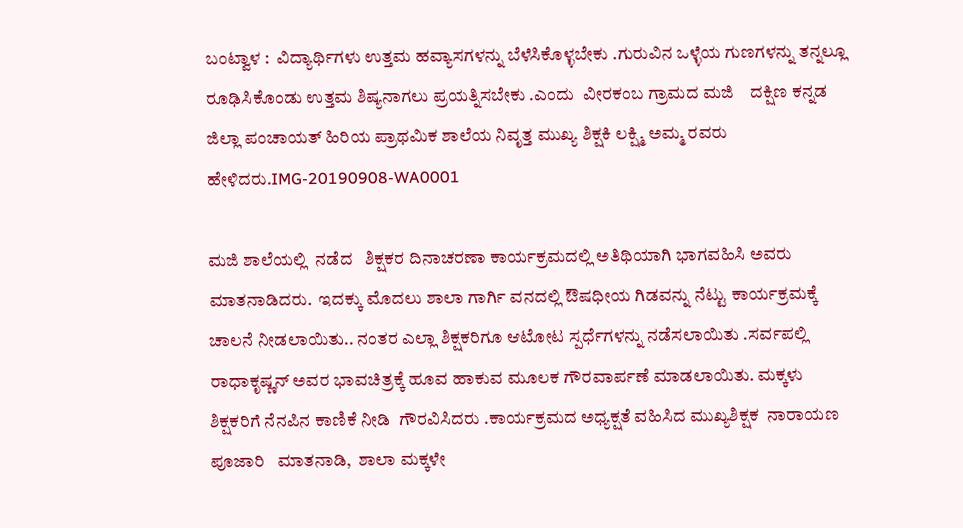ಬಂಟ್ವಾಳ :  ವಿದ್ಯಾರ್ಥಿಗಳು ಉತ್ತಮ ಹವ್ಯಾಸಗಳನ್ನು ಬೆಳೆಸಿಕೊಳ್ಳಬೇಕು .ಗುರುವಿನ ಒಳ್ಳೆಯ ಗುಣಗಳನ್ನು ತನ್ನಲ್ಲೂ ರೂಢಿಸಿಕೊಂಡು ಉತ್ತಮ ಶಿಷ್ಯನಾಗಲು ಪ್ರಯತ್ನಿಸಬೇಕು .ಎಂದು  ವೀರಕಂಬ ಗ್ರಾಮದ ಮಜಿ    ದಕ್ಷಿಣ ಕನ್ನಡ ಜಿಲ್ಲಾ ಪಂಚಾಯತ್ ಹಿರಿಯ ಪ್ರಾಥಮಿಕ ಶಾಲೆಯ ನಿವೃತ್ತ ಮುಖ್ಯ ಶಿಕ್ಷಕಿ ಲಕ್ಷ್ಮಿ ಅಮ್ಮ ರವರು ಹೇಳಿದರು.IMG-20190908-WA0001

ಮಜಿ ಶಾಲೆಯಲ್ಲಿ  ನಡೆದ   ಶಿಕ್ಷಕರ ದಿನಾಚರಣಾ ಕಾರ್ಯಕ್ರಮದಲ್ಲಿ ಅತಿಥಿಯಾಗಿ ಭಾಗವಹಿಸಿ ಅವರು ಮಾತನಾಡಿದರು.  ಇದಕ್ಕು ಮೊದಲು ಶಾಲಾ ಗಾರ್ಗಿ ವನದಲ್ಲಿ ಔಷಧೀಯ ಗಿಡವನ್ನು ನೆಟ್ಟು ಕಾರ್ಯಕ್ರಮಕ್ಕೆ ಚಾಲನೆ ನೀಡಲಾಯಿತು.. ನಂತರ ಎಲ್ಲಾ ಶಿಕ್ಷಕರಿಗೂ ಆಟೋಟ ಸ್ಪರ್ಧೆಗಳನ್ನು ನಡೆಸಲಾಯಿತು .ಸರ್ವಪಲ್ಲಿ ರಾಧಾಕೃಷ್ಣನ್ ಅವರ ಭಾವಚಿತ್ರಕ್ಕೆ ಹೂವ ಹಾಕುವ ಮೂಲಕ ಗೌರವಾರ್ಪಣೆ ಮಾಡಲಾಯಿತು. ಮಕ್ಕಳು ಶಿಕ್ಷಕರಿಗೆ ನೆನಪಿನ ಕಾಣಿಕೆ ನೀಡಿ  ಗೌರವಿಸಿದರು .ಕಾರ್ಯಕ್ರಮದ ಅಧ್ಯಕ್ಷತೆ ವಹಿಸಿದ ಮುಖ್ಯಶಿಕ್ಷಕ  ನಾರಾಯಣ ಪೂಜಾರಿ   ಮಾತನಾಡಿ,  ಶಾಲಾ ಮಕ್ಕಳೇ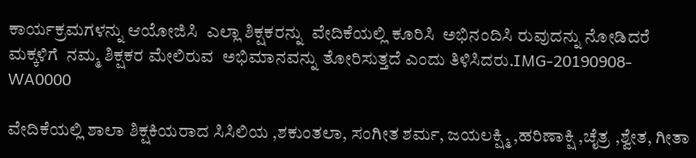ಕಾರ್ಯಕ್ರಮಗಳನ್ನು ಆಯೋಜಿಸಿ  ಎಲ್ಲಾ ಶಿಕ್ಷಕರನ್ನು  ವೇದಿಕೆಯಲ್ಲಿ ಕೂರಿಸಿ  ಅಭಿನಂದಿಸಿ ರುವುದನ್ನು ನೋಡಿದರೆ ಮಕ್ಕಳಿಗೆ  ನಮ್ಮ ಶಿಕ್ಷಕರ ಮೇಲಿರುವ  ಅಭಿಮಾನವನ್ನು ತೋರಿಸುತ್ತದೆ ಎಂದು ತಿಳಿಸಿದರು.IMG-20190908-WA0000

ವೇದಿಕೆಯಲ್ಲಿ ಶಾಲಾ ಶಿಕ್ಷಕಿಯರಾದ ಸಿಸಿಲಿಯ ,ಶಕುಂತಲಾ, ಸಂಗೀತ ಶರ್ಮ, ಜಯಲಕ್ಷ್ಮಿ ,ಹರಿಣಾಕ್ಷಿ ,ಚೈತ್ರ ,ಶ್ವೇತ, ಗೀತಾ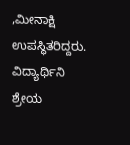,ಮೀನಾಕ್ಷಿ ಉಪಸ್ಥಿತರಿದ್ದರು. ವಿದ್ಯಾರ್ಥಿನಿ ಶ್ರೇಯ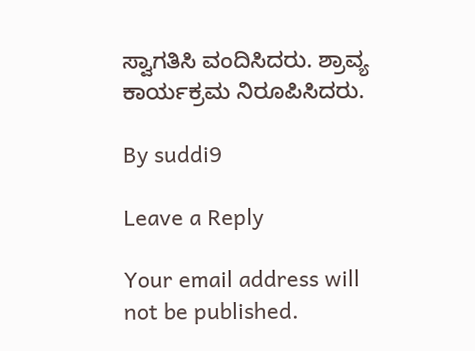ಸ್ವಾಗತಿಸಿ ವಂದಿಸಿದರು. ಶ್ರಾವ್ಯ ಕಾರ್ಯಕ್ರಮ ನಿರೂಪಿಸಿದರು.

By suddi9

Leave a Reply

Your email address will not be published.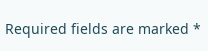Required fields are marked *